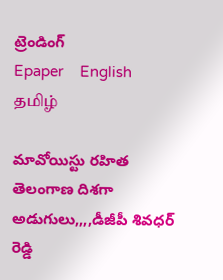ట్రెండింగ్
Epaper    English    தமிழ்

మావోయిస్టు రహిత తెలంగాణ దిశగా అడుగులు,,,,డీజీపీ శివధర్ రెడ్డి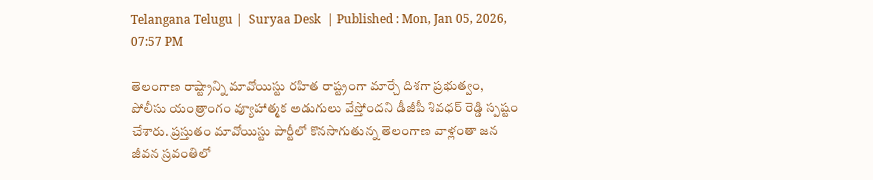Telangana Telugu |  Suryaa Desk  | Published : Mon, Jan 05, 2026, 07:57 PM

తెలంగాణ రాష్ట్రాన్ని మావోయిస్టు రహిత రాష్ట్రంగా మార్చే దిశగా ప్రభుత్వం, పోలీసు యంత్రాంగం వ్యూహాత్మక అడుగులు వేస్తోందని డీజీపీ శివధర్ రెడ్డి స్పష్టం చేశారు. ప్రస్తుతం మావోయిస్టు పార్టీలో కొనసాగుతున్న తెలంగాణ వాళ్లంతా జన జీవన స్రవంతిలో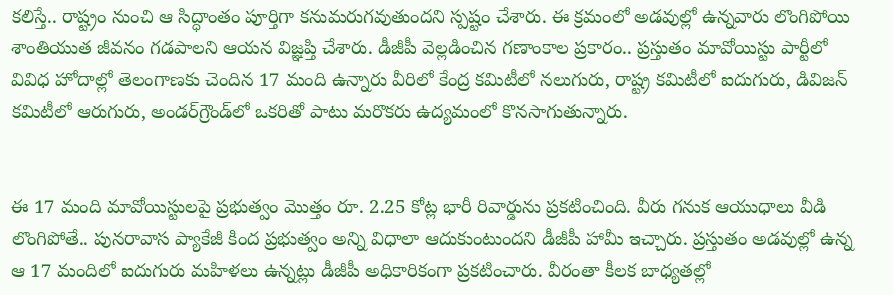కలిస్తే.. రాష్ట్రం నుంచి ఆ సిద్ధాంతం పూర్తిగా కనుమరుగవుతుందని స్పష్టం చేశారు. ఈ క్రమంలో అడవుల్లో ఉన్నవారు లొంగిపోయి శాంతియుత జీవనం గడపాలని ఆయన విజ్ఞప్తి చేశారు. డీజీపీ వెల్లడించిన గణాంకాల ప్రకారం.. ప్రస్తుతం మావోయిస్టు పార్టీలో వివిధ హోదాల్లో తెలంగాణకు చెందిన 17 మంది ఉన్నారు వీరిలో కేంద్ర కమిటీలో నలుగురు, రాష్ట్ర కమిటీలో ఐదుగురు, డివిజన్ కమిటీలో ఆరుగురు, అండర్‌గ్రౌండ్‌లో ఒకరితో పాటు మరొకరు ఉద్యమంలో కొనసాగుతున్నారు.


ఈ 17 మంది మావోయిస్టులపై ప్రభుత్వం మొత్తం రూ. 2.25 కోట్ల భారీ రివార్డును ప్రకటించింది. వీరు గనుక ఆయుధాలు వీడి లొంగిపోతే.. పునరావాస ప్యాకేజీ కింద ప్రభుత్వం అన్ని విధాలా ఆదుకుంటుందని డీజీపీ హామీ ఇచ్చారు. ప్రస్తుతం అడవుల్లో ఉన్న ఆ 17 మందిలో ఐదుగురు మహిళలు ఉన్నట్లు డీజీపీ అధికారికంగా ప్రకటించారు. వీరంతా కీలక బాధ్యతల్లో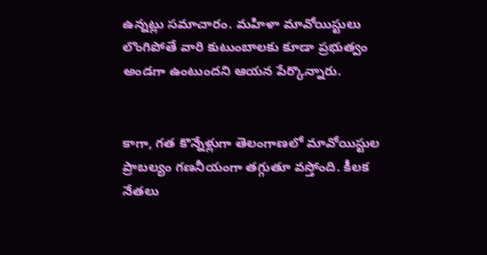ఉన్నట్లు సమాచారం. మహిళా మావోయిస్టులు లొంగిపోతే వారి కుటుంబాలకు కూడా ప్రభుత్వం అండగా ఉంటుందని ఆయన పేర్కొన్నారు.


కాగా, గత కొన్నేళ్లుగా తెలంగాణలో మావోయిస్టుల ప్రాబల్యం గణనీయంగా తగ్గుతూ వస్తోంది. కీలక నేతలు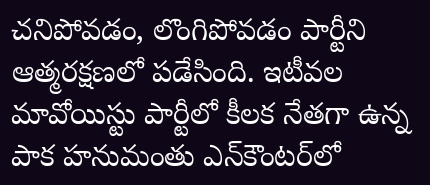చనిపోవడం, లొంగిపోవడం పార్టీని ఆత్మరక్షణలో పడేసింది. ఇటీవల మావోయిస్టు పార్టీలో కీలక నేతగా ఉన్న పాక హనుమంతు ఎన్‌కౌంటర్‌లో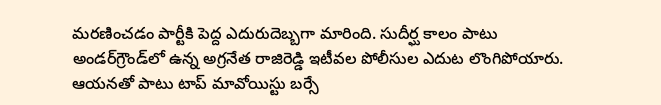మరణించడం పార్టీకి పెద్ద ఎదురుదెబ్బగా మారింది. సుదీర్ఘ కాలం పాటు అండర్‌గ్రౌండ్‌లో ఉన్న అగ్రనేత రాజిరెడ్డి ఇటీవల పోలీసుల ఎదుట లొంగిపోయారు. ఆయనతో పాటు టాప్ మావోయిస్టు బర్సే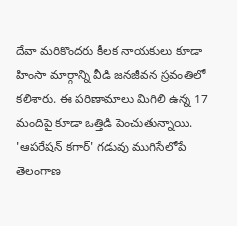దేవా మరికొందరు కీలక నాయకులు కూడా హింసా మార్గాన్ని వీడి జనజీవన స్రవంతిలో కలిశారు. ఈ పరిణామాలు మిగిలి ఉన్న 17 మందిపై కూడా ఒత్తిడి పెంచుతున్నాయి. 'ఆపరేషన్ కగార్' గడువు ముగిసేలోపే తెలంగాణ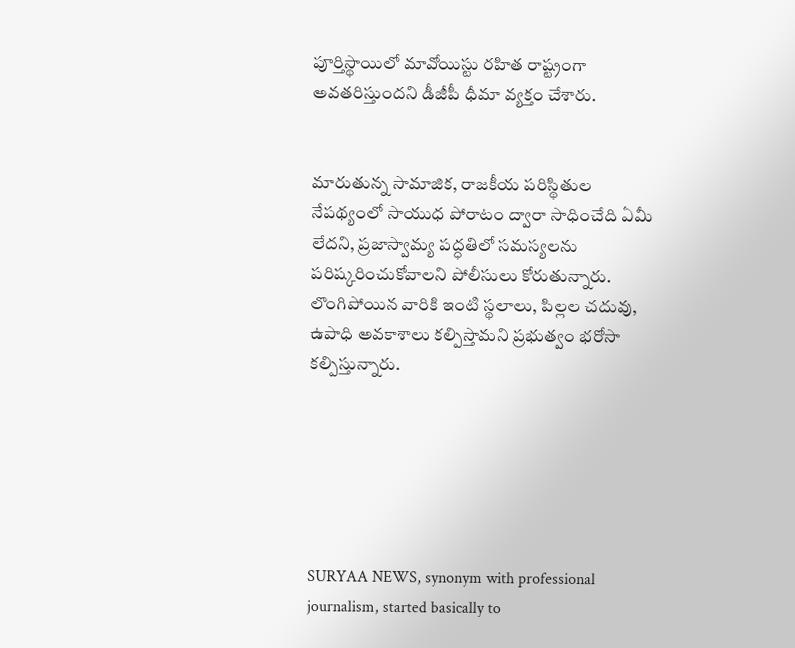పూర్తిస్థాయిలో మావోయిస్టు రహిత రాష్ట్రంగా అవతరిస్తుందని డీజీపీ ధీమా వ్యక్తం చేశారు.


మారుతున్న సామాజిక, రాజకీయ పరిస్థితుల నేపథ్యంలో సాయుధ పోరాటం ద్వారా సాధించేది ఏమీ లేదని, ప్రజాస్వామ్య పద్ధతిలో సమస్యలను పరిష్కరించుకోవాలని పోలీసులు కోరుతున్నారు. లొంగిపోయిన వారికి ఇంటి స్థలాలు, పిల్లల చదువు, ఉపాధి అవకాశాలు కల్పిస్తామని ప్రభుత్వం భరోసా కల్పిస్తున్నారు.






SURYAA NEWS, synonym with professional journalism, started basically to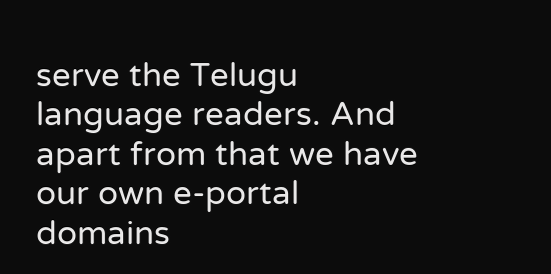serve the Telugu language readers. And apart from that we have our own e-portal domains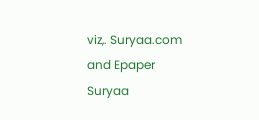viz,. Suryaa.com and Epaper Suryaa